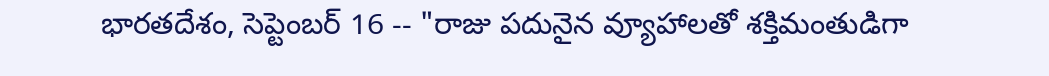భారతదేశం, సెప్టెంబర్ 16 -- "రాజు పదునైన వ్యూహాలతో శక్తిమంతుడిగా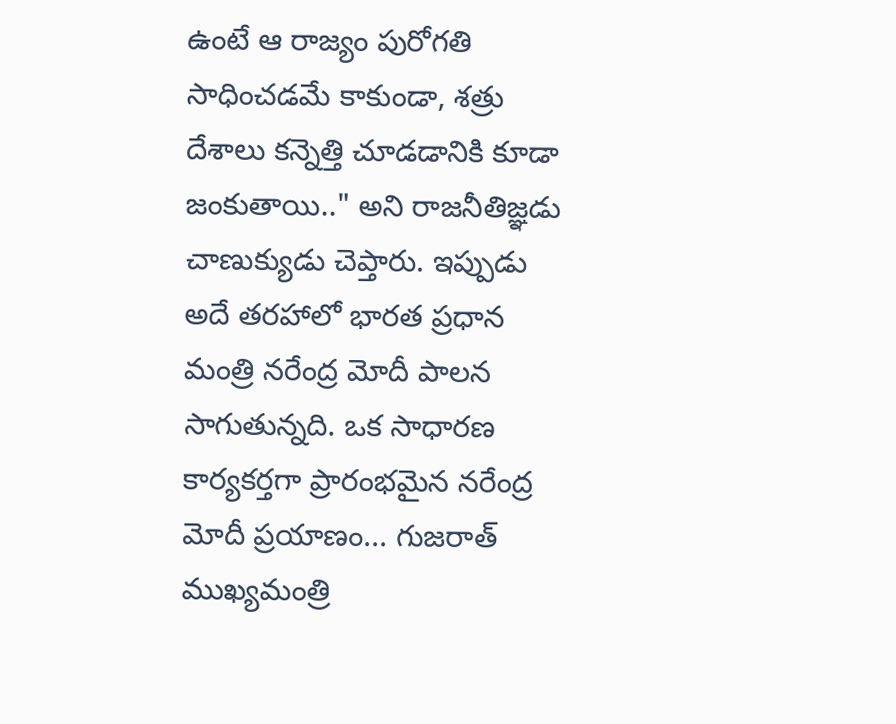ఉంటే ఆ రాజ్యం పురోగతి సాధించడమే కాకుండా, శత్రు దేశాలు కన్నెత్తి చూడడానికి కూడా జంకుతాయి.." అని రాజనీతిజ్ఞడు చాణుక్యుడు చెప్తారు. ఇప్పుడు అదే తరహాలో భారత ప్రధాన మంత్రి నరేంద్ర మోదీ పాలన సాగుతున్నది. ఒక సాధారణ కార్యకర్తగా ప్రారంభమైన నరేంద్ర మోదీ ప్రయాణం... గుజరాత్ ముఖ్యమంత్రి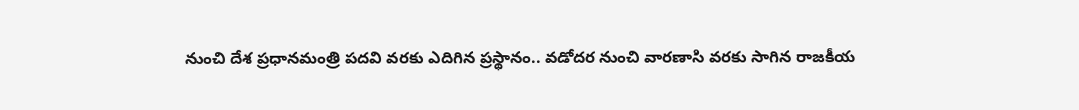నుంచి దేశ ప్రధానమంత్రి పదవి వరకు ఎదిగిన ప్రస్థానం.. వడోదర నుంచి వారణాసి వరకు సాగిన రాజకీయ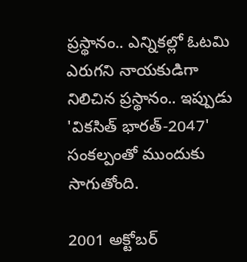ప్రస్థానం.. ఎన్నికల్లో ఓటమి ఎరుగని నాయకుడిగా నిలిచిన ప్రస్థానం.. ఇప్పుడు 'వికసిత్ భారత్-2047' సంకల్పంతో ముందుకు సాగుతోంది.

2001 అక్టోబర్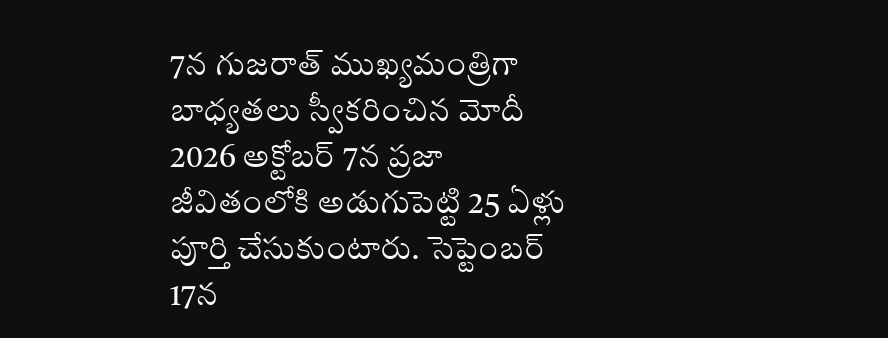7న గుజరాత్ ముఖ్యమంత్రిగా బాధ్యతలు స్వీకరించిన మోదీ 2026 అక్టోబర్ 7న ప్రజా జీవితంలోకి అడుగుపెట్టి 25 ఏళ్లు పూర్తి చేసుకుంటారు. సెప్టెంబర్ 17న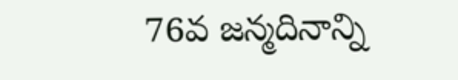76వ జన్మదినాన్ని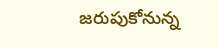జరుపుకోనున్న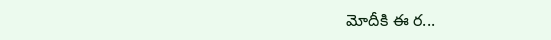మోదీకి ఈ ర...